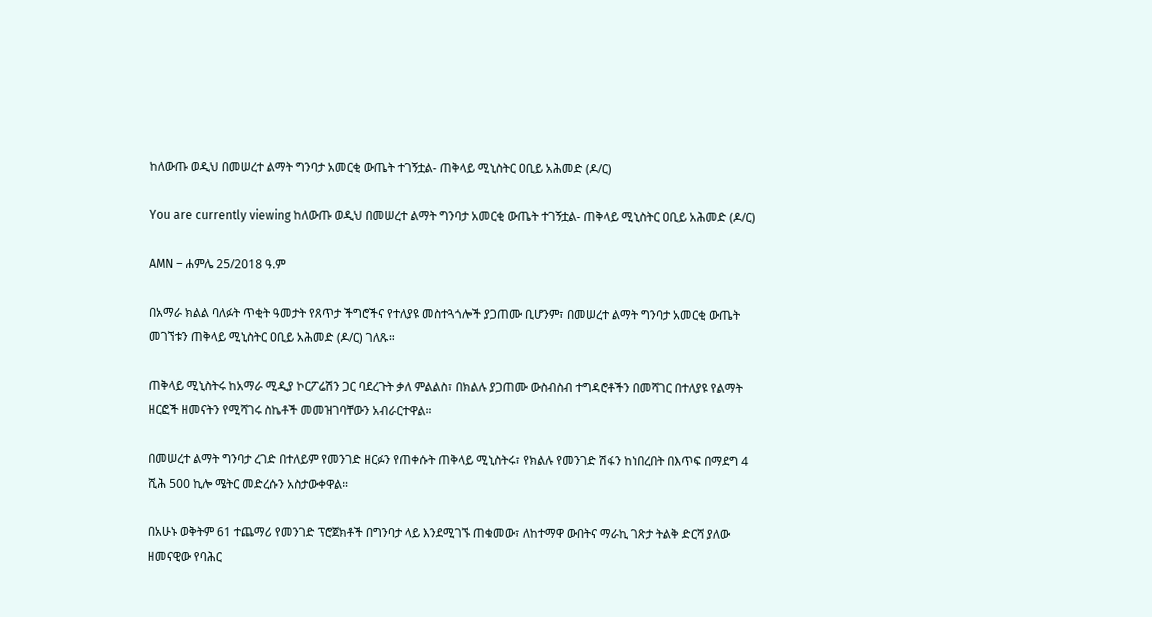ከለውጡ ወዲህ በመሠረተ ልማት ግንባታ አመርቂ ውጤት ተገኝቷል- ጠቅላይ ሚኒስትር ዐቢይ አሕመድ (ዶ/ር)

You are currently viewing ከለውጡ ወዲህ በመሠረተ ልማት ግንባታ አመርቂ ውጤት ተገኝቷል- ጠቅላይ ሚኒስትር ዐቢይ አሕመድ (ዶ/ር)

AMN – ሐምሌ 25/2018 ዓ.ም

በአማራ ክልል ባለፉት ጥቂት ዓመታት የጸጥታ ችግሮችና የተለያዩ መስተጓጎሎች ያጋጠሙ ቢሆንም፣ በመሠረተ ልማት ግንባታ አመርቂ ውጤት መገኘቱን ጠቅላይ ሚኒስትር ዐቢይ አሕመድ (ዶ/ር) ገለጹ።

ጠቅላይ ሚኒስትሩ ከአማራ ሚዲያ ኮርፖሬሽን ጋር ባደረጉት ቃለ ምልልስ፣ በክልሉ ያጋጠሙ ውስብስብ ተግዳሮቶችን በመሻገር በተለያዩ የልማት ዘርፎች ዘመናትን የሚሻገሩ ስኬቶች መመዝገባቸውን አብራርተዋል።

በመሠረተ ልማት ግንባታ ረገድ በተለይም የመንገድ ዘርፉን የጠቀሱት ጠቅላይ ሚኒስትሩ፣ የክልሉ የመንገድ ሽፋን ከነበረበት በእጥፍ በማደግ 4 ሺሕ 500 ኪሎ ሜትር መድረሱን አስታውቀዋል።

በአሁኑ ወቅትም 61 ተጨማሪ የመንገድ ፕሮጀክቶች በግንባታ ላይ እንደሚገኙ ጠቁመው፣ ለከተማዋ ውበትና ማራኪ ገጽታ ትልቅ ድርሻ ያለው ዘመናዊው የባሕር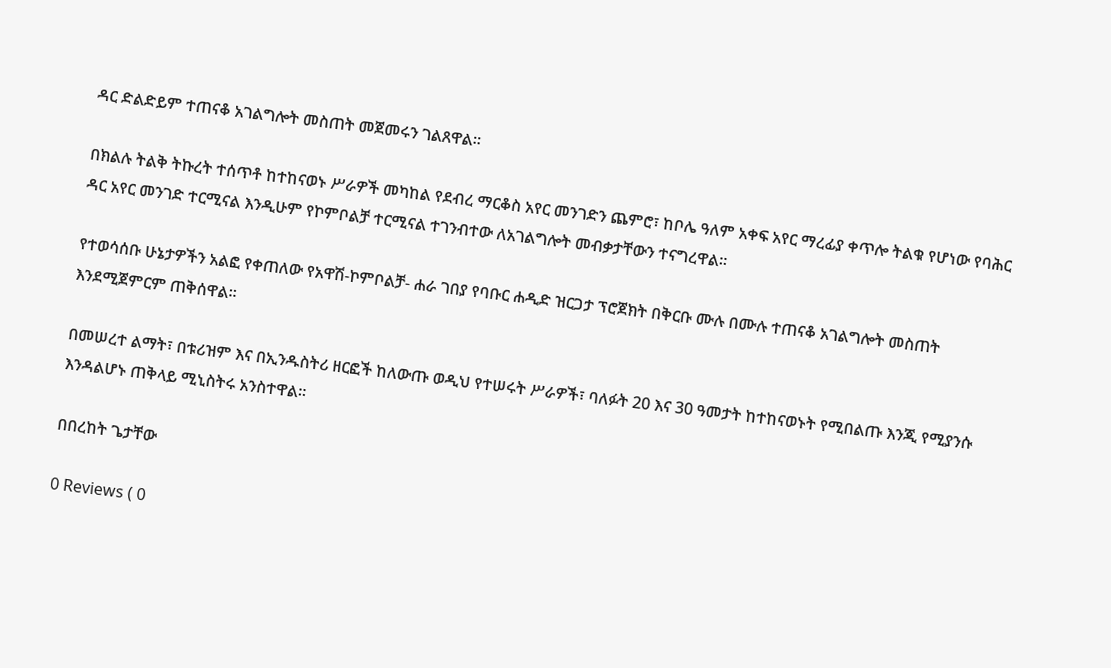ዳር ድልድይም ተጠናቆ አገልግሎት መስጠት መጀመሩን ገልጸዋል።

በክልሉ ትልቅ ትኩረት ተሰጥቶ ከተከናወኑ ሥራዎች መካከል የደብረ ማርቆስ አየር መንገድን ጨምሮ፣ ከቦሌ ዓለም አቀፍ አየር ማረፊያ ቀጥሎ ትልቁ የሆነው የባሕር ዳር አየር መንገድ ተርሚናል እንዲሁም የኮምቦልቻ ተርሚናል ተገንብተው ለአገልግሎት መብቃታቸውን ተናግረዋል።

የተወሳሰቡ ሁኔታዎችን አልፎ የቀጠለው የአዋሽ-ኮምቦልቻ- ሐራ ገበያ የባቡር ሐዲድ ዝርጋታ ፕሮጀክት በቅርቡ ሙሉ በሙሉ ተጠናቆ አገልግሎት መስጠት እንደሚጀምርም ጠቅሰዋል።

በመሠረተ ልማት፣ በቱሪዝም እና በኢንዱስትሪ ዘርፎች ከለውጡ ወዲህ የተሠሩት ሥራዎች፣ ባለፉት 20 እና 30 ዓመታት ከተከናወኑት የሚበልጡ እንጂ የሚያንሱ እንዳልሆኑ ጠቅላይ ሚኒስትሩ አንስተዋል።

በበረከት ጌታቸው

0 Reviews ( 0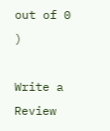out of 0 )

Write a Review